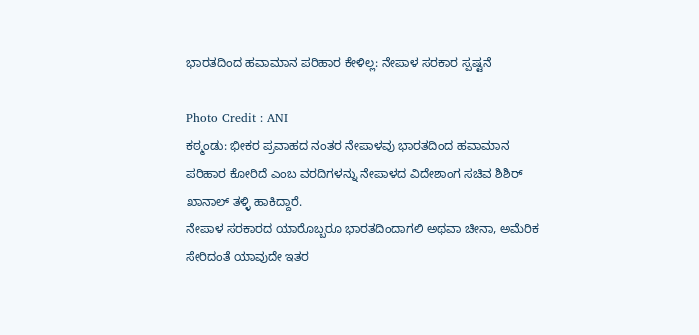ಭಾರತದಿಂದ ಹವಾಮಾನ ಪರಿಹಾರ ಕೇಳಿಲ್ಲ: ನೇಪಾಳ ಸರಕಾರ ಸ್ಪಷ್ಟನೆ

Photo Credit : ANI
ಕಠ್ಮಂಡು: ಭೀಕರ ಪ್ರವಾಹದ ನಂತರ ನೇಪಾಳವು ಭಾರತದಿಂದ ಹವಾಮಾನ ಪರಿಹಾರ ಕೋರಿದೆ ಎಂಬ ವರದಿಗಳನ್ನು ನೇಪಾಳದ ವಿದೇಶಾಂಗ ಸಚಿವ ಶಿಶಿರ್ ಖಾನಾಲ್ ತಳ್ಳಿ ಹಾಕಿದ್ದಾರೆ.
ನೇಪಾಳ ಸರಕಾರದ ಯಾರೊಬ್ಬರೂ ಭಾರತದಿಂದಾಗಲಿ ಅಥವಾ ಚೀನಾ, ಅಮೆರಿಕ ಸೇರಿದಂತೆ ಯಾವುದೇ ಇತರ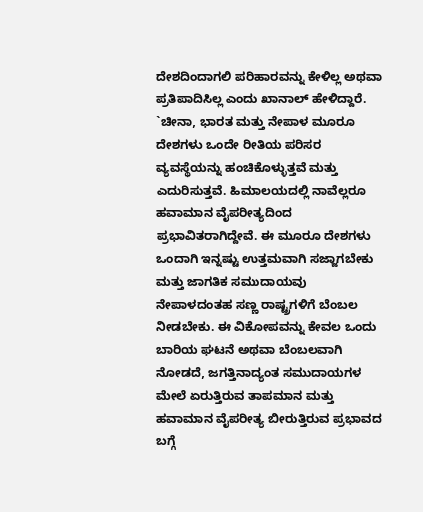ದೇಶದಿಂದಾಗಲಿ ಪರಿಹಾರವನ್ನು ಕೇಳಿಲ್ಲ ಅಥವಾ ಪ್ರತಿಪಾದಿಸಿಲ್ಲ ಎಂದು ಖಾನಾಲ್ ಹೇಳಿದ್ದಾರೆ.
`ಚೀನಾ, ಭಾರತ ಮತ್ತು ನೇಪಾಳ ಮೂರೂ ದೇಶಗಳು ಒಂದೇ ರೀತಿಯ ಪರಿಸರ ವ್ಯವಸ್ಥೆಯನ್ನು ಹಂಚಿಕೊಳ್ಳುತ್ತವೆ ಮತ್ತು ಎದುರಿಸುತ್ತವೆ. ಹಿಮಾಲಯದಲ್ಲಿ ನಾವೆಲ್ಲರೂ ಹವಾಮಾನ ವೈಪರೀತ್ಯದಿಂದ ಪ್ರಭಾವಿತರಾಗಿದ್ದೇವೆ. ಈ ಮೂರೂ ದೇಶಗಳು ಒಂದಾಗಿ ಇನ್ನಷ್ಟು ಉತ್ತಮವಾಗಿ ಸಜ್ಜಾಗಬೇಕು ಮತ್ತು ಜಾಗತಿಕ ಸಮುದಾಯವು ನೇಪಾಳದಂತಹ ಸಣ್ಣ ರಾಷ್ಟ್ರಗಳಿಗೆ ಬೆಂಬಲ ನೀಡಬೇಕು. ಈ ವಿಕೋಪವನ್ನು ಕೇವಲ ಒಂದು ಬಾರಿಯ ಘಟನೆ ಅಥವಾ ಬೆಂಬಲವಾಗಿ ನೋಡದೆ, ಜಗತ್ತಿನಾದ್ಯಂತ ಸಮುದಾಯಗಳ ಮೇಲೆ ಏರುತ್ತಿರುವ ತಾಪಮಾನ ಮತ್ತು ಹವಾಮಾನ ವೈಪರೀತ್ಯ ಬೀರುತ್ತಿರುವ ಪ್ರಭಾವದ ಬಗ್ಗೆ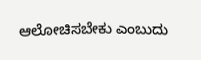ಆಲೋಚಿಸಬೇಕು ಎಂಬುದು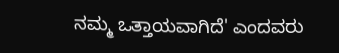ನಮ್ಮ ಒತ್ತಾಯವಾಗಿದೆ' ಎಂದವರು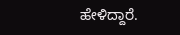ಹೇಳಿದ್ದಾರೆ.